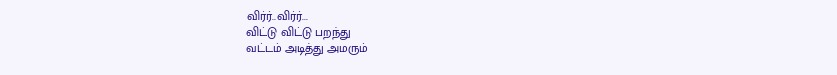விர்ர்..விர்ர்...
விட்டு விட்டு பறந்து
வட்டம் அடித்து அமரும்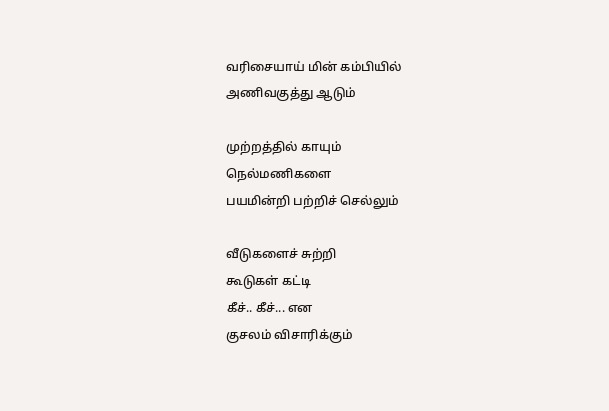வரிசையாய் மின் கம்பியில்
அணிவகுத்து ஆடும்

முற்றத்தில் காயும்
நெல்மணிகளை
பயமின்றி பற்றிச் செல்லும்

வீடுகளைச் சுற்றி
கூடுகள் கட்டி
கீச்.. கீச்... என
குசலம் விசாரிக்கும்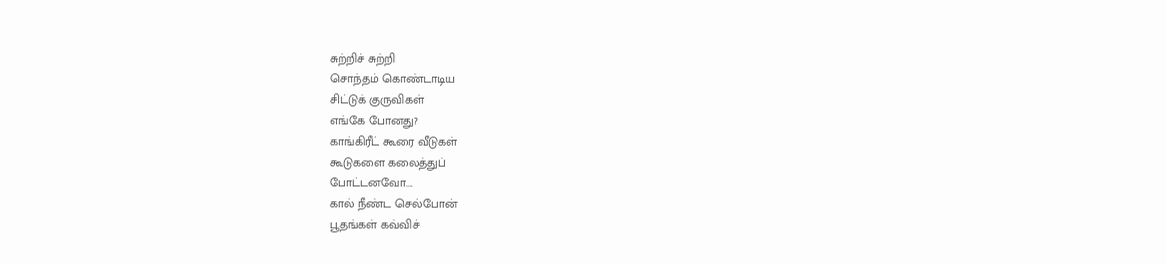சுற்றிச் சுற்றி
சொந்தம் கொண்டாடிய
சிட்டுக் குருவிகள்
எங்கே போனது?
காங்கிரீட் கூரை வீடுகள்
கூடுகளை கலைத்துப்
போட்டனவோ....
கால் நீண்ட செல்போன்
பூதங்கள் கவ்விச்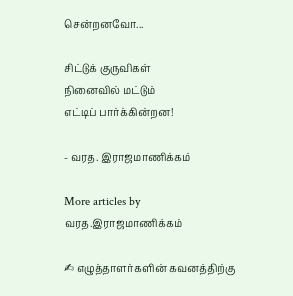சென்றனவோ...

சிட்டுக் குருவிகள்
நினைவில் மட்டும்
எட்டிப் பார்க்கின்றன!

- வரத. இராஜமாணிக்கம்

More articles by வரத.இராஜமாணிக்கம்

✍ எழுத்தாளர்களின் கவனத்திற்கு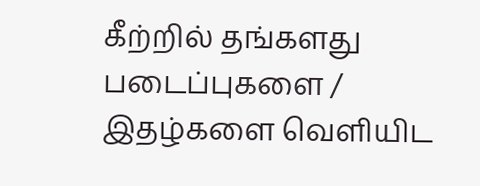கீற்றில் தங்களது படைப்புகளை / இதழ்களை வெளியிட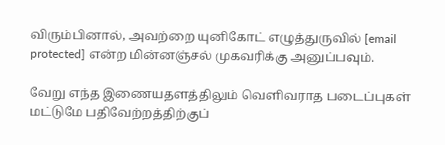விரும்பினால், அவற்றை யுனிகோட் எழுத்துருவில் [email protected] என்ற மின்னஞ்சல் முகவரிக்கு அனுப்பவும்.

வேறு எந்த இணையதளத்திலும் வெளிவராத படைப்புகள் மட்டுமே பதிவேற்றத்திற்குப்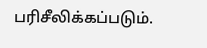பரிசீலிக்கப்படும்.